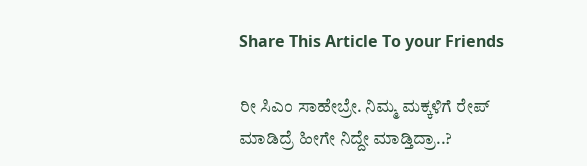Share This Article To your Friends

ರೀ ಸಿಎಂ ಸಾಹೇಬ್ರೇ. ನಿಮ್ಮ ಮಕ್ಕಳಿಗೆ ರೇಪ್ ಮಾಡಿದ್ರೆ ಹೀಗೇ ನಿದ್ದೇ ಮಾಡ್ತಿದ್ರಾ..?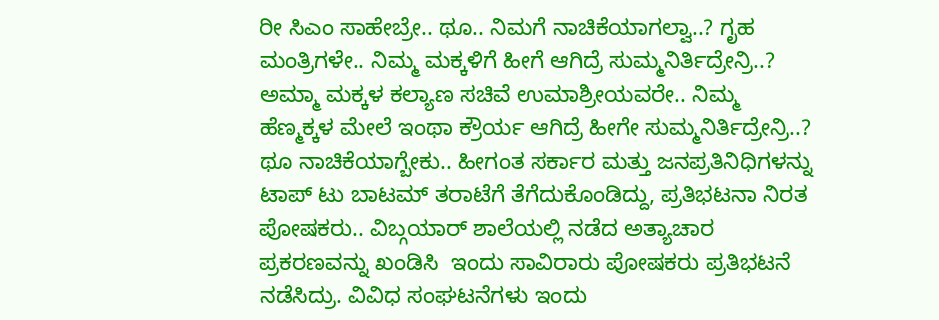ರೀ ಸಿಎಂ ಸಾಹೇಬ್ರೇ.. ಥೂ.. ನಿಮಗೆ ನಾಚಿಕೆಯಾಗಲ್ವಾ..? ಗೃಹ ಮಂತ್ರಿಗಳೇ.. ನಿಮ್ಮ ಮಕ್ಕಳಿಗೆ ಹೀಗೆ ಆಗಿದ್ರೆ ಸುಮ್ಮನಿರ್ತಿದ್ರೇನ್ರಿ..? ಅಮ್ಮಾ ಮಕ್ಕಳ ಕಲ್ಯಾಣ ಸಚಿವೆ ಉಮಾಶ್ರೀಯವರೇ.. ನಿಮ್ಮ ಹೆಣ್ಮಕ್ಕಳ ಮೇಲೆ ಇಂಥಾ ಕ್ರೌರ್ಯ ಆಗಿದ್ರೆ ಹೀಗೇ ಸುಮ್ಮನಿರ್ತಿದ್ರೇನ್ರಿ..? ಥೂ ನಾಚಿಕೆಯಾಗ್ಬೇಕು.. ಹೀಗಂತ ಸರ್ಕಾರ ಮತ್ತು ಜನಪ್ರತಿನಿಧಿಗಳನ್ನು ಟಾಪ್ ಟು ಬಾಟಮ್ ತರಾಟೆಗೆ ತೆಗೆದುಕೊಂಡಿದ್ದು, ಪ್ರತಿಭಟನಾ ನಿರತ ಪೋಷಕರು.. ವಿಬ್ಗಯಾರ್ ಶಾಲೆಯಲ್ಲಿ ನಡೆದ ಅತ್ಯಾಚಾರ ಪ್ರಕರಣವನ್ನು ಖಂಡಿಸಿ  ಇಂದು ಸಾವಿರಾರು ಪೋಷಕರು ಪ್ರತಿಭಟನೆ ನಡೆಸಿದ್ರು. ವಿವಿಧ ಸಂಘಟನೆಗಳು ಇಂದು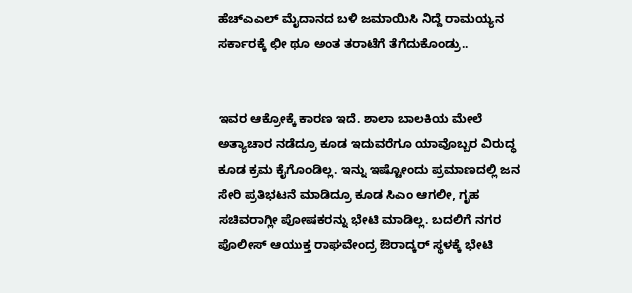ಹೆಚ್ಎಎಲ್ ಮೈದಾನದ ಬಳಿ ಜಮಾಯಿಸಿ ನಿದ್ದೆ ರಾಮಯ್ಯನ ಸರ್ಕಾರಕ್ಕೆ ಛೀ ಥೂ ಅಂತ ತರಾಟೆಗೆ ತೆಗೆದುಕೊಂಡ್ರು..


ಇವರ ಆಕ್ರೋಕ್ಕೆ ಕಾರಣ ಇದೆ. ಶಾಲಾ ಬಾಲಕಿಯ ಮೇಲೆ ಅತ್ಯಾಚಾರ ನಡೆದ್ರೂ ಕೂಡ ಇದುವರೆಗೂ ಯಾವೊಬ್ಬರ ವಿರುದ್ಧ ಕೂಡ ಕ್ರಮ ಕೈಗೊಂಡಿಲ್ಲ. ಇನ್ನು ಇಷ್ಟೋಂದು ಪ್ರಮಾಣದಲ್ಲಿ ಜನ ಸೇರಿ ಪ್ರತಿಭಟನೆ ಮಾಡಿದ್ರೂ ಕೂಡ ಸಿಎಂ ಆಗಲೀ, ಗೃಹ ಸಚಿವರಾಗ್ಲೀ ಪೋಷಕರನ್ನು ಭೇಟಿ ಮಾಡಿಲ್ಲ. ಬದಲಿಗೆ ನಗರ ಪೊಲೀಸ್ ಆಯುಕ್ತ ರಾಘವೇಂದ್ರ ಔರಾದ್ಕರ್ ಸ್ಥಳಕ್ಕೆ ಭೇಟಿ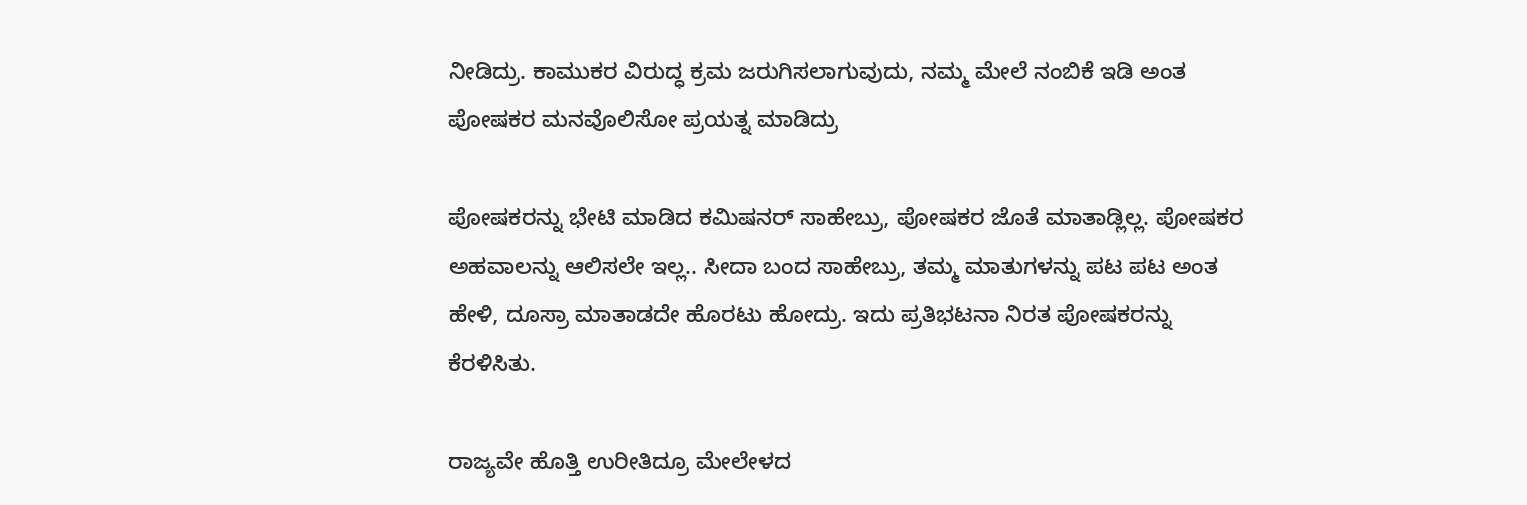ನೀಡಿದ್ರು. ಕಾಮುಕರ ವಿರುದ್ಧ ಕ್ರಮ ಜರುಗಿಸಲಾಗುವುದು, ನಮ್ಮ ಮೇಲೆ ನಂಬಿಕೆ ಇಡಿ ಅಂತ ಪೋಷಕರ ಮನವೊಲಿಸೋ ಪ್ರಯತ್ನ ಮಾಡಿದ್ರು

ಪೋಷಕರನ್ನು ಭೇಟಿ ಮಾಡಿದ ಕಮಿಷನರ್ ಸಾಹೇಬ್ರು, ಪೋಷಕರ ಜೊತೆ ಮಾತಾಡ್ಲಿಲ್ಲ. ಪೋಷಕರ ಅಹವಾಲನ್ನು ಆಲಿಸಲೇ ಇಲ್ಲ.. ಸೀದಾ ಬಂದ ಸಾಹೇಬ್ರು, ತಮ್ಮ ಮಾತುಗಳನ್ನು ಪಟ ಪಟ ಅಂತ ಹೇಳಿ, ದೂಸ್ರಾ ಮಾತಾಡದೇ ಹೊರಟು ಹೋದ್ರು. ಇದು ಪ್ರತಿಭಟನಾ ನಿರತ ಪೋಷಕರನ್ನು ಕೆರಳಿಸಿತು.

ರಾಜ್ಯವೇ ಹೊತ್ತಿ ಉರೀತಿದ್ರೂ ಮೇಲೇಳದ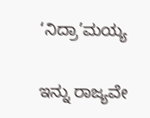‘ನಿದ್ರಾ’ಮಯ್ಯ

ಇನ್ನು ರಾಜ್ಯವೇ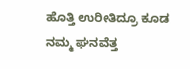ಹೊತ್ತಿ ಉರೀತಿದ್ರೂ ಕೂಡ ನಮ್ಮ ಘನವೆತ್ತ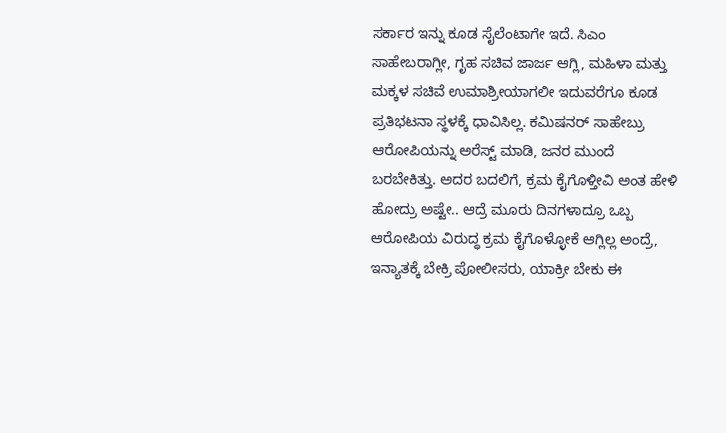ಸರ್ಕಾರ ಇನ್ನು ಕೂಡ ಸೈಲೆಂಟಾಗೇ ಇದೆ. ಸಿಎಂ ಸಾಹೇಬರಾಗ್ಲೀ, ಗೃಹ ಸಚಿವ ಜಾರ್ಜ ಆಗ್ಲಿ, ಮಹಿಳಾ ಮತ್ತು ಮಕ್ಕಳ ಸಚಿವೆ ಉಮಾಶ್ರೀಯಾಗಲೀ ಇದುವರೆಗೂ ಕೂಡ ಪ್ರತಿಭಟನಾ ಸ್ಥಳಕ್ಕೆ ಧಾವಿಸಿಲ್ಲ. ಕಮಿಷನರ್ ಸಾಹೇಬ್ರು ಆರೋಪಿಯನ್ನು ಅರೆಸ್ಟ್ ಮಾಡಿ, ಜನರ ಮುಂದೆ ಬರಬೇಕಿತ್ತು. ಅದರ ಬದಲಿಗೆ, ಕ್ರಮ ಕೈಗೊಳ್ತೀವಿ ಅಂತ ಹೇಳಿ ಹೋದ್ರು ಅಷ್ಟೇ.. ಆದ್ರೆ ಮೂರು ದಿನಗಳಾದ್ರೂ ಒಬ್ಬ ಆರೋಪಿಯ ವಿರುದ್ಧ ಕ್ರಮ ಕೈಗೊಳ್ಳೋಕೆ ಆಗ್ಲಿಲ್ಲ ಅಂದ್ರೆ, ಇನ್ಯಾತಕ್ಕೆ ಬೇಕ್ರಿ ಪೋಲೀಸರು, ಯಾಕ್ರೀ ಬೇಕು ಈ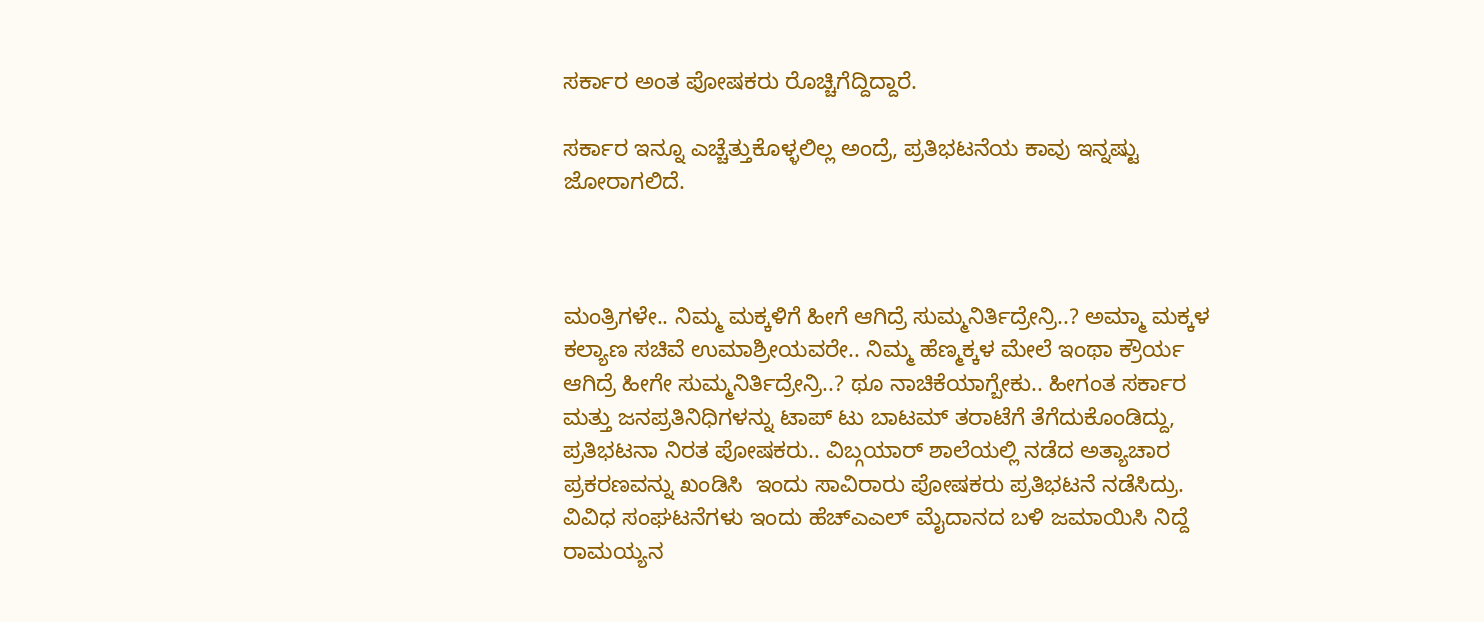ಸರ್ಕಾರ ಅಂತ ಪೋಷಕರು ರೊಚ್ಚಿಗೆದ್ದಿದ್ದಾರೆ.

ಸರ್ಕಾರ ಇನ್ನೂ ಎಚ್ಚೆತ್ತುಕೊಳ್ಳಲಿಲ್ಲ ಅಂದ್ರೆ, ಪ್ರತಿಭಟನೆಯ ಕಾವು ಇನ್ನಷ್ಟು ಜೋರಾಗಲಿದೆ.



ಮಂತ್ರಿಗಳೇ.. ನಿಮ್ಮ ಮಕ್ಕಳಿಗೆ ಹೀಗೆ ಆಗಿದ್ರೆ ಸುಮ್ಮನಿರ್ತಿದ್ರೇನ್ರಿ..? ಅಮ್ಮಾ ಮಕ್ಕಳ ಕಲ್ಯಾಣ ಸಚಿವೆ ಉಮಾಶ್ರೀಯವರೇ.. ನಿಮ್ಮ ಹೆಣ್ಮಕ್ಕಳ ಮೇಲೆ ಇಂಥಾ ಕ್ರೌರ್ಯ ಆಗಿದ್ರೆ ಹೀಗೇ ಸುಮ್ಮನಿರ್ತಿದ್ರೇನ್ರಿ..? ಥೂ ನಾಚಿಕೆಯಾಗ್ಬೇಕು.. ಹೀಗಂತ ಸರ್ಕಾರ ಮತ್ತು ಜನಪ್ರತಿನಿಧಿಗಳನ್ನು ಟಾಪ್ ಟು ಬಾಟಮ್ ತರಾಟೆಗೆ ತೆಗೆದುಕೊಂಡಿದ್ದು, ಪ್ರತಿಭಟನಾ ನಿರತ ಪೋಷಕರು.. ವಿಬ್ಗಯಾರ್ ಶಾಲೆಯಲ್ಲಿ ನಡೆದ ಅತ್ಯಾಚಾರ ಪ್ರಕರಣವನ್ನು ಖಂಡಿಸಿ  ಇಂದು ಸಾವಿರಾರು ಪೋಷಕರು ಪ್ರತಿಭಟನೆ ನಡೆಸಿದ್ರು. ವಿವಿಧ ಸಂಘಟನೆಗಳು ಇಂದು ಹೆಚ್ಎಎಲ್ ಮೈದಾನದ ಬಳಿ ಜಮಾಯಿಸಿ ನಿದ್ದೆ ರಾಮಯ್ಯನ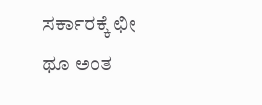ಸರ್ಕಾರಕ್ಕೆ ಛೀ ಥೂ ಅಂತ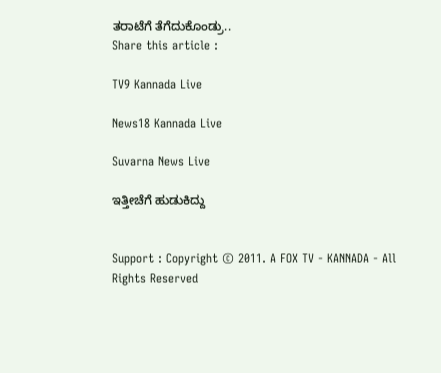ತರಾಟೆಗೆ ತೆಗೆದುಕೊಂಡ್ರು..
Share this article :

TV9 Kannada Live

News18 Kannada Live

Suvarna News Live

ಇತ್ತೀಚೆಗೆ ಹುಡುಕಿದ್ದು


Support : Copyright © 2011. A FOX TV - KANNADA - All Rights Reserved